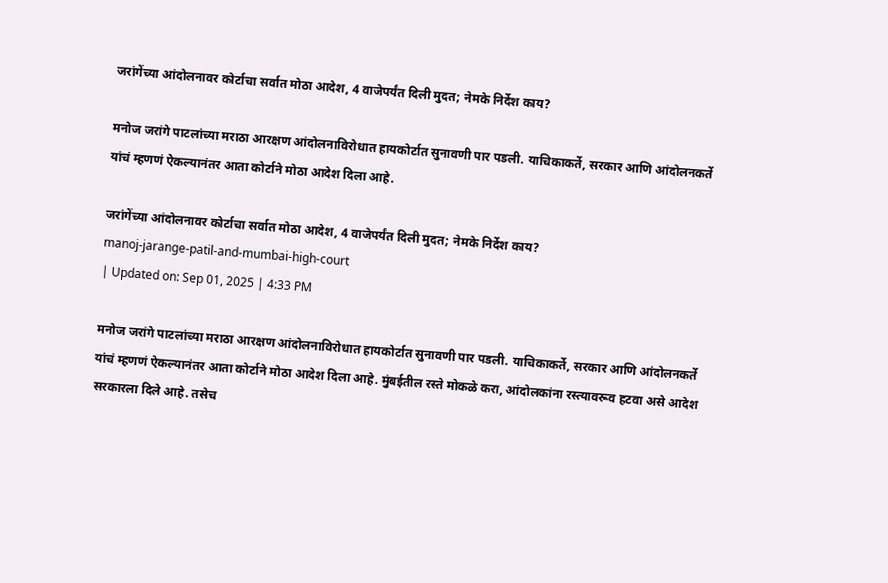जरांगेंच्या आंदोलनावर कोर्टाचा सर्वात मोठा आदेश, 4 वाजेपर्यंत दिली मुदत; नेमके निर्देश काय?

मनोज जरांगे पाटलांच्या मराठा आरक्षण आंदोलनाविरोधात हायकोर्टात सुनावणी पार पडली. याचिकाकर्ते, सरकार आणि आंदोलनकर्ते यांचं म्हणणं ऐकल्यानंतर आता कोर्टाने मोठा आदेश दिला आहे.

जरांगेंच्या आंदोलनावर कोर्टाचा सर्वात मोठा आदेश, 4 वाजेपर्यंत दिली मुदत; नेमके निर्देश काय?
manoj-jarange-patil-and-mumbai-high-court
| Updated on: Sep 01, 2025 | 4:33 PM

मनोज जरांगे पाटलांच्या मराठा आरक्षण आंदोलनाविरोधात हायकोर्टात सुनावणी पार पडली. याचिकाकर्ते, सरकार आणि आंदोलनकर्ते यांचं म्हणणं ऐकल्यानंतर आता कोर्टाने मोठा आदेश दिला आहे. मुंबईतील रस्ते मोकळे करा, आंदोलकांना रस्त्यावरूव हटवा असे आदेश सरकारला दिले आहे. तसेच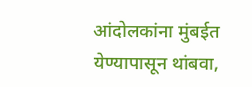आंदोलकांना मुंबईत येण्यापासून थांबवा,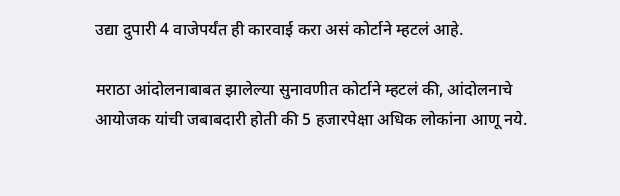उद्या दुपारी 4 वाजेपर्यंत ही कारवाई करा असं कोर्टाने म्हटलं आहे.

मराठा आंदोलनाबाबत झालेल्या सुनावणीत कोर्टाने म्हटलं की, आंदोलनाचे आयोजक यांची जबाबदारी होती की 5 हजारपेक्षा अधिक लोकांना आणू नये.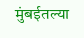मुंबईतल्या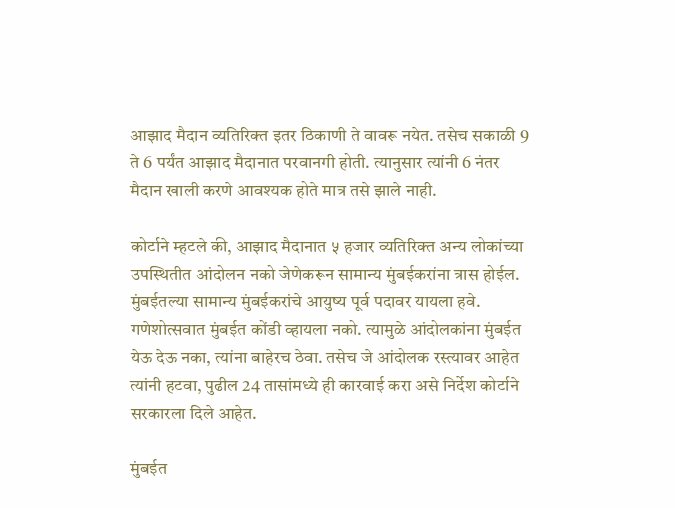आझाद मैदान व्यतिरिक्त इतर ठिकाणी ते वावरू नयेत. तसेच सकाळी 9 ते 6 पर्यंत आझाद मैदानात परवानगी होती. त्यानुसार त्यांनी 6 नंतर मैदान खाली करणे आवश्यक होते मात्र तसे झाले नाही.

कोर्टाने म्हटले की, आझाद मैदानात ५ हजार व्यतिरिक्त अन्य लोकांच्या उपस्थितीत आंदोलन नको जेणेकरून सामान्य मुंबईकरांना त्रास होईल. मुंबईतल्या सामान्य मुंबईकरांचे आयुष्य पूर्व पदावर यायला हवे. गणेशोत्सवात मुंबईत कोंडी व्हायला नको. त्यामुळे आंदोलकांना मुंबईत येऊ देऊ नका, त्यांना बाहेरच ठेवा. तसेच जे आंदोलक रस्त्यावर आहेत त्यांनी हटवा, पुढील 24 तासांमध्ये ही कारवाई करा असे निर्देश कोर्टाने सरकारला दिले आहेत.

मुंबईत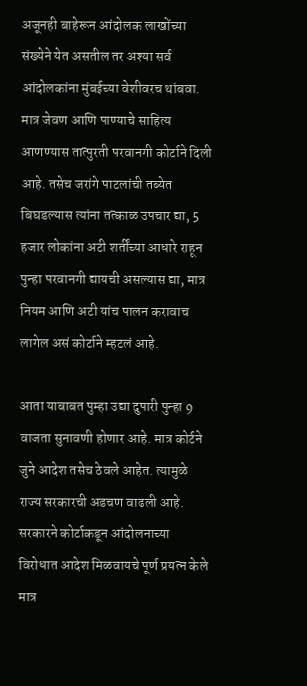अजूनही बाहेरून आंदोलक लाखोंच्या संख्येने येत असतील तर अश्या सर्व आंदोलकांना मुंबईच्या वेशीवरच थांबवा. मात्र जेवण आणि पाण्याचे साहित्य आणण्यास तात्पुरती परवानगी कोर्टाने दिली आहे. तसेच जरांगे पाटलांची तब्येत बिघडल्यास त्यांना तत्काळ उपचार द्या, 5 हजार लोकांना अटी शर्तींच्या आधारे राहून पुन्हा परवानगी द्यायची असल्यास द्या, मात्र नियम आणि अटी यांच पालन करावाच लागेल असं कोर्टाने म्हटलं आहे.

आता याबाबत पुम्हा उद्या दुपारी पुन्हा 9 वाजता सुनावणी होणार आहे. मात्र कोर्टने जुने आदेश तसेच ठेवले आहेत. त्यामुळे राज्य सरकारची अडचण वाढली आहे. सरकारने कोर्टाकडून आंदोलनाच्या विरोधात आदेश मिळवायचे पूर्ण प्रयत्न केले मात्र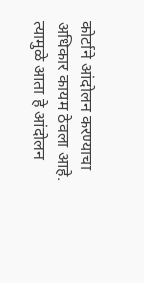कोर्टाने आंदोलन करण्याचा अधिकार कायम ठेवला आहे. त्यामुळे आता हे आंदोलन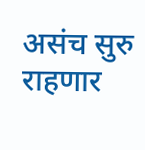असंच सुरु राहणार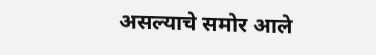असल्याचे समोर आले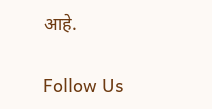आहे.

Follow Us